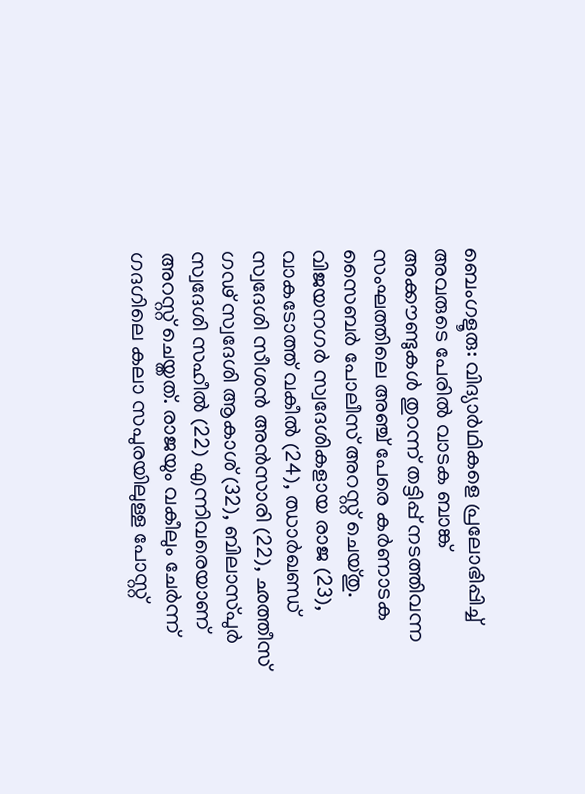ബെംഗളൂരു: വിദ്യാർഥികളെ പ്രലോഭിപ്പിച്ച് അവരുടെ പേരിൽ വാടക ബാങ്ക് അക്കൗണ്ടുകൾ തുറന്ന് തട്ടിപ്പ് നടത്തിവന്ന സംഘത്തിലെ അഞ്ച് പേരെ കർണാടക സൈബർ പോലീസ് അറസ്റ്റ് ചെയ്തു. വിജയനഗർ സ്വദേശികളായ രാജ (23), വാകടോത്ത് വകീൽ (24), ഝാർഖണ്ഡ് സ്വദേശി സീശൻ അൻസാരി (22), ഛത്തീസ് ഗഢ് സ്വദേശി ആകാശ് (32), ബിലാസ്പുർ സ്വദേശി സഹീൽ (22) എന്നിവരെയാണ് അറസ്റ്റ് ചെയ്തത്. രാജയും വകീലും ചേർന്ന് ഗദഗിലെ കലാ സപുരയിലുള്ള പോസ്റ്റ്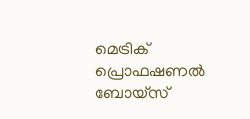മെട്രിക് പ്രൊഫഷണൽ ബോയ്സ്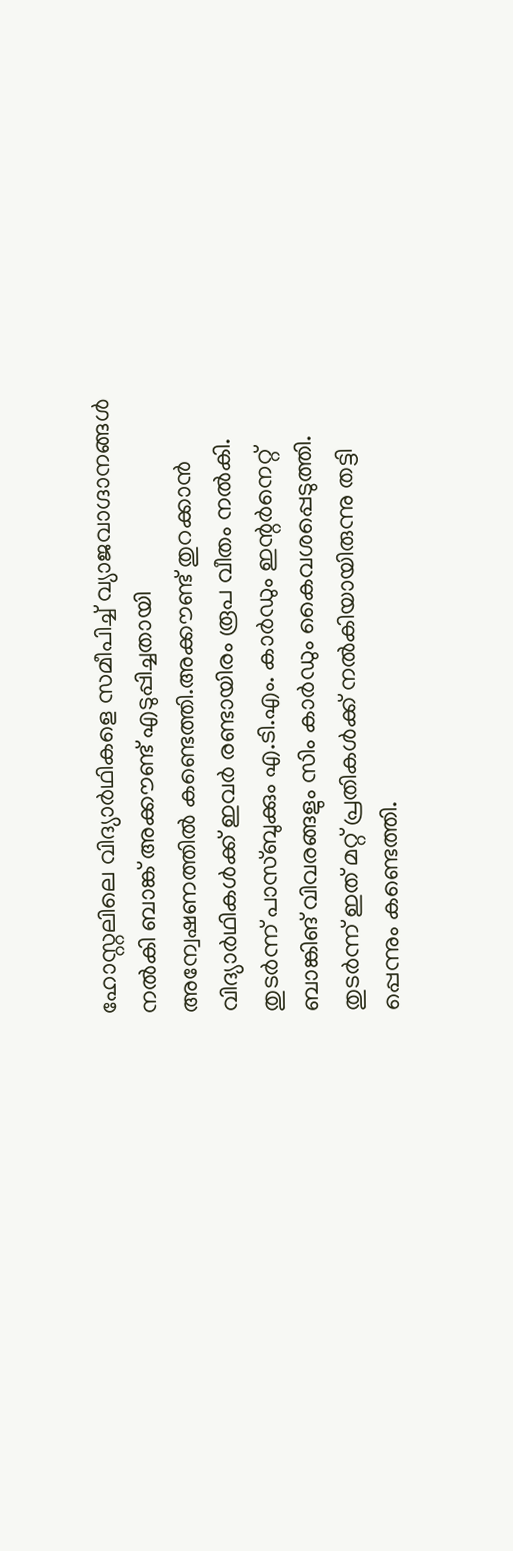ഹോസ്റ്റലിലെ വിദ്യാർഥികളെ സമീപിച്ച് വ്യാജവാഗ്ദാനങ്ങൾ നൽകി ബാങ്ക് അക്കൗണ്ട് എടുപ്പിച്ചതായി അന്വേഷണത്തിൽ കണ്ടെത്തി.അക്കൗണ്ട് തുറക്കാൻ വിദ്യാർഥികൾക്ക് ഇവർ രണ്ടായിരം രൂപ വീതം നൽകി. തുടർന്ന് പാസ്ബുക്കും എ.ടി.എം. കാർഡും ഇന്റർനെറ്റ് ബാങ്കിങ് വിവരങ്ങളും സിം കാർഡും കൈവശപ്പെടുത്തി. തുടർന്ന് ഇത് മറ്റ് പ്രതികൾക്ക് നൽകിയായിരുന്നു തട്ടി പ്പെന്നും കണ്ടെത്തി.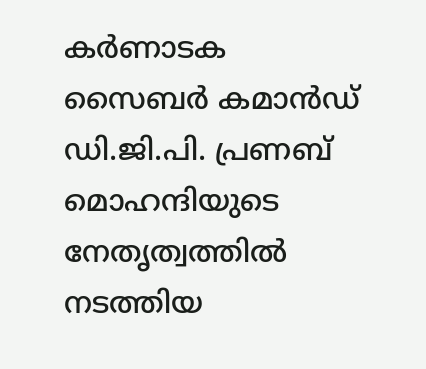കർണാടക സൈബർ കമാൻഡ് ഡി.ജി.പി. പ്രണബ് മൊഹന്ദിയുടെ നേതൃത്വത്തിൽ നടത്തിയ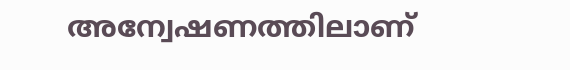അന്വേഷണത്തിലാണ്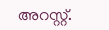അറസ്റ്റ്.